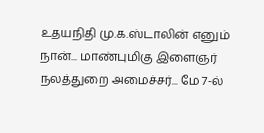உதயநிதி மு.க.ஸ்டாலின் எனும் நான்... மாண்புமிகு இளைஞர் நலத்துறை அமைச்சர்... மே 7-ல்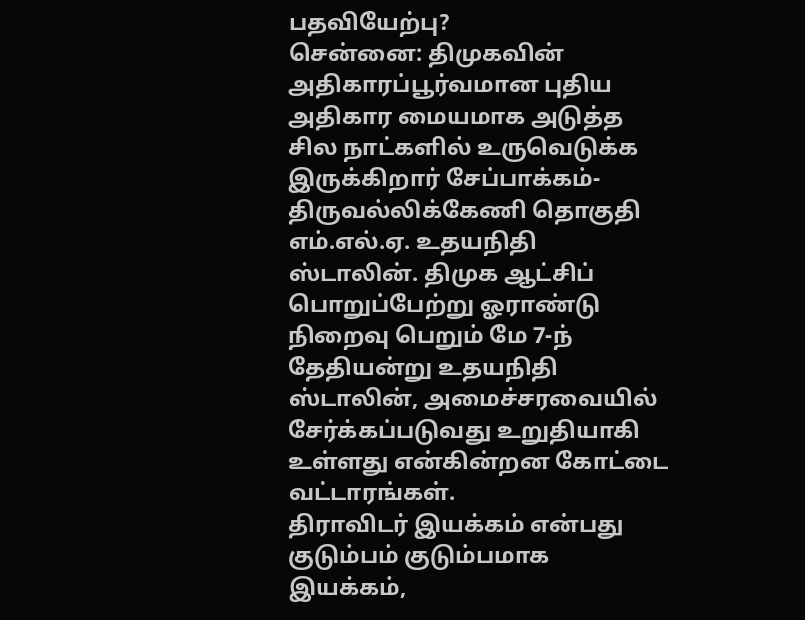பதவியேற்பு?
சென்னை: திமுகவின் அதிகாரப்பூர்வமான புதிய அதிகார மையமாக அடுத்த சில நாட்களில் உருவெடுக்க இருக்கிறார் சேப்பாக்கம்-திருவல்லிக்கேணி தொகுதி எம்.எல்.ஏ. உதயநிதி ஸ்டாலின். திமுக ஆட்சிப் பொறுப்பேற்று ஓராண்டு நிறைவு பெறும் மே 7-ந் தேதியன்று உதயநிதி ஸ்டாலின், அமைச்சரவையில் சேர்க்கப்படுவது உறுதியாகி உள்ளது என்கின்றன கோட்டை வட்டாரங்கள்.
திராவிடர் இயக்கம் என்பது குடும்பம் குடும்பமாக இயக்கம்,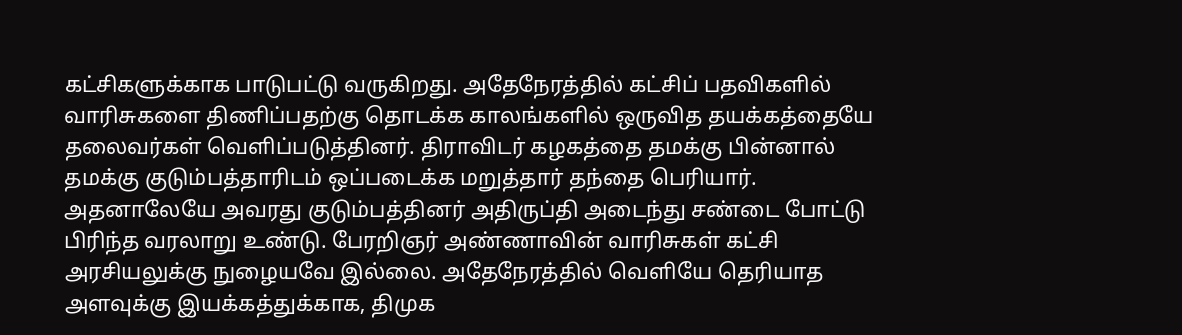கட்சிகளுக்காக பாடுபட்டு வருகிறது. அதேநேரத்தில் கட்சிப் பதவிகளில் வாரிசுகளை திணிப்பதற்கு தொடக்க காலங்களில் ஒருவித தயக்கத்தையே தலைவர்கள் வெளிப்படுத்தினர். திராவிடர் கழகத்தை தமக்கு பின்னால் தமக்கு குடும்பத்தாரிடம் ஒப்படைக்க மறுத்தார் தந்தை பெரியார். அதனாலேயே அவரது குடும்பத்தினர் அதிருப்தி அடைந்து சண்டை போட்டு பிரிந்த வரலாறு உண்டு. பேரறிஞர் அண்ணாவின் வாரிசுகள் கட்சி அரசியலுக்கு நுழையவே இல்லை. அதேநேரத்தில் வெளியே தெரியாத அளவுக்கு இயக்கத்துக்காக, திமுக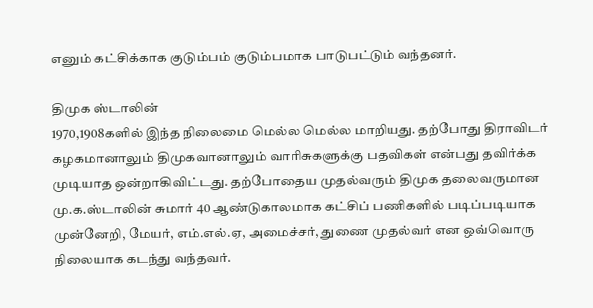எனும் கட்சிக்காக குடும்பம் குடும்பமாக பாடுபட்டும் வந்தனர்.

திமுக ஸ்டாலின்
1970,1908களில் இந்த நிலைமை மெல்ல மெல்ல மாறியது. தற்போது திராவிடர் கழகமானாலும் திமுகவானாலும் வாரிசுகளுக்கு பதவிகள் என்பது தவிர்க்க முடியாத ஒன்றாகிவிட்டது. தற்போதைய முதல்வரும் திமுக தலைவருமான மு.க.ஸ்டாலின் சுமார் 40 ஆண்டுகாலமாக கட்சிப் பணிகளில் படிப்படியாக முன்னேறி, மேயர், எம்.எல்.ஏ, அமைச்சர், துணை முதல்வர் என ஒவ்வொரு நிலையாக கடந்து வந்தவர்.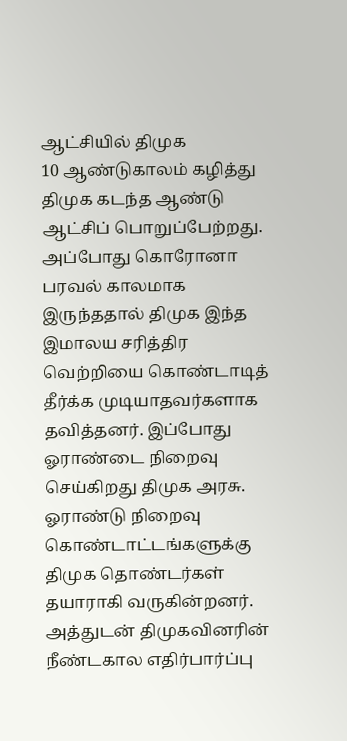ஆட்சியில் திமுக
10 ஆண்டுகாலம் கழித்து திமுக கடந்த ஆண்டு ஆட்சிப் பொறுப்பேற்றது. அப்போது கொரோனா பரவல் காலமாக இருந்ததால் திமுக இந்த இமாலய சரித்திர வெற்றியை கொண்டாடித் தீர்க்க முடியாதவர்களாக தவித்தனர். இப்போது ஓராண்டை நிறைவு செய்கிறது திமுக அரசு. ஓராண்டு நிறைவு கொண்டாட்டங்களுக்கு திமுக தொண்டர்கள் தயாராகி வருகின்றனர். அத்துடன் திமுகவினரின் நீண்டகால எதிர்பார்ப்பு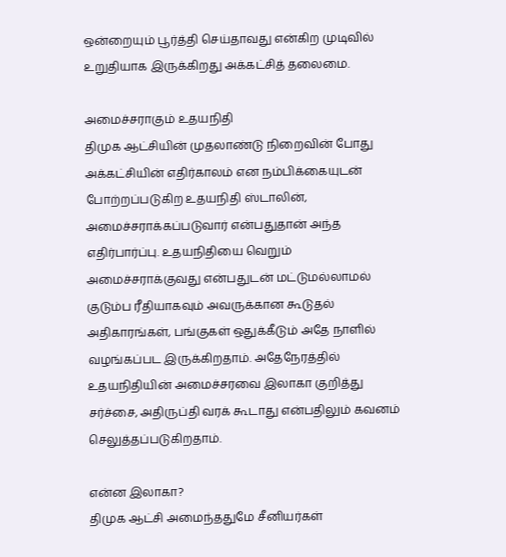ஒன்றையும் பூர்த்தி செய்தாவது என்கிற முடிவில் உறுதியாக இருக்கிறது அக்கட்சித் தலைமை.

அமைச்சராகும் உதயநிதி
திமுக ஆட்சியின் முதலாண்டு நிறைவின் போது அக்கட்சியின் எதிர்காலம் என நம்பிக்கையுடன் போற்றப்படுகிற உதயநிதி ஸ்டாலின், அமைச்சராக்கப்படுவார் என்பதுதான் அந்த எதிர்பார்ப்பு. உதயநிதியை வெறும் அமைச்சராக்குவது என்பதுடன் மட்டுமல்லாமல் குடும்ப ரீதியாகவும் அவருக்கான கூடுதல் அதிகாரங்கள், பங்குகள் ஒதுக்கீடும் அதே நாளில் வழங்கப்பட இருக்கிறதாம். அதேநேரத்தில் உதயநிதியின் அமைச்சரவை இலாகா குறித்து சர்ச்சை, அதிருப்தி வரக் கூடாது என்பதிலும் கவனம் செலுத்தப்படுகிறதாம்.

என்ன இலாகா?
திமுக ஆட்சி அமைந்ததுமே சீனியர்கள்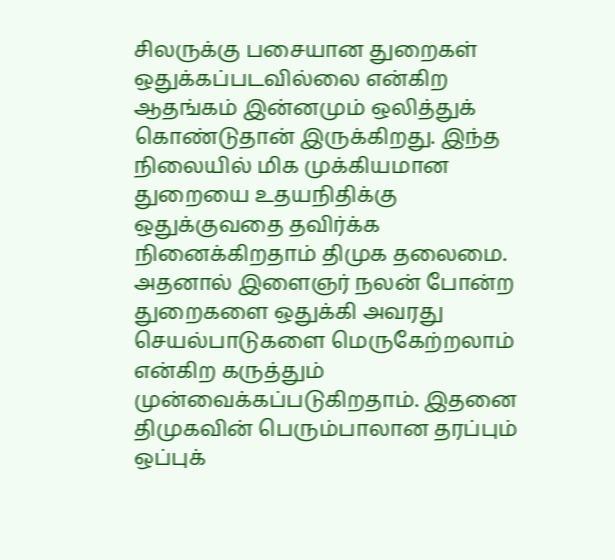சிலருக்கு பசையான துறைகள் ஒதுக்கப்படவில்லை என்கிற ஆதங்கம் இன்னமும் ஒலித்துக் கொண்டுதான் இருக்கிறது. இந்த நிலையில் மிக முக்கியமான துறையை உதயநிதிக்கு ஒதுக்குவதை தவிர்க்க நினைக்கிறதாம் திமுக தலைமை. அதனால் இளைஞர் நலன் போன்ற துறைகளை ஒதுக்கி அவரது செயல்பாடுகளை மெருகேற்றலாம் என்கிற கருத்தும் முன்வைக்கப்படுகிறதாம். இதனை திமுகவின் பெரும்பாலான தரப்பும் ஒப்புக்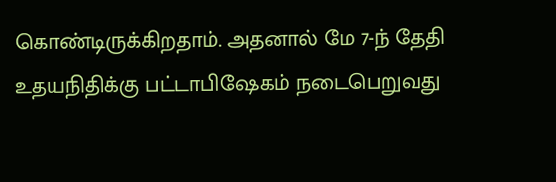கொண்டிருக்கிறதாம். அதனால் மே 7-ந் தேதி உதயநிதிக்கு பட்டாபிஷேகம் நடைபெறுவது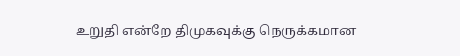உறுதி என்றே திமுகவுக்கு நெருக்கமான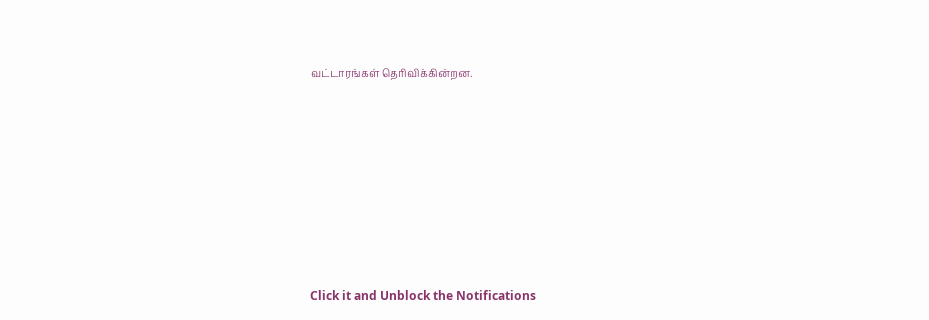வட்டாரங்கள் தெரிவிக்கின்றன.












Click it and Unblock the Notifications